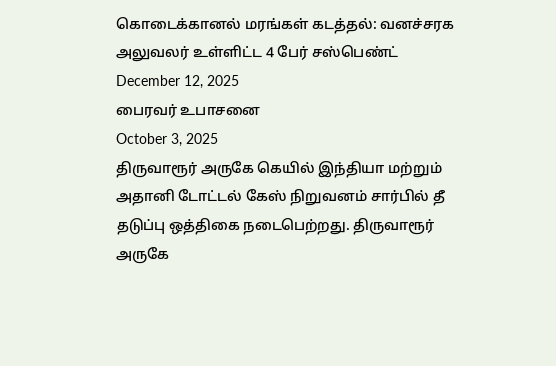கொடைக்கானல் மரங்கள் கடத்தல்: வனச்சரக அலுவலர் உள்ளிட்ட 4 பேர் சஸ்பெண்ட்
December 12, 2025
பைரவர் உபாசனை
October 3, 2025
திருவாரூர் அருகே கெயில் இந்தியா மற்றும் அதானி டோட்டல் கேஸ் நிறுவனம் சார்பில் தீ தடுப்பு ஒத்திகை நடைபெற்றது. திருவாரூர் அருகே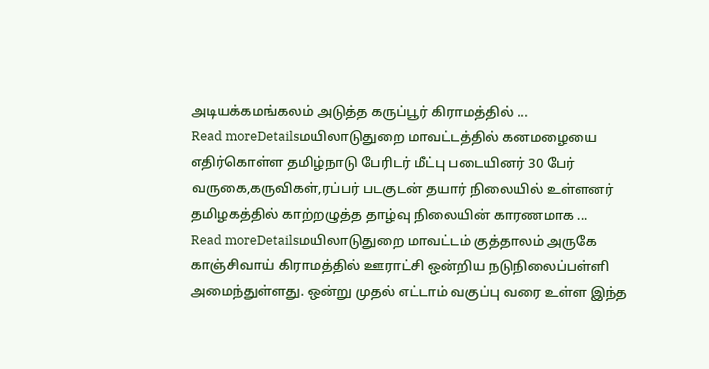அடியக்கமங்கலம் அடுத்த கருப்பூர் கிராமத்தில் ...
Read moreDetailsமயிலாடுதுறை மாவட்டத்தில் கனமழையை எதிர்கொள்ள தமிழ்நாடு பேரிடர் மீட்பு படையினர் 30 பேர் வருகை,கருவிகள்,ரப்பர் படகுடன் தயார் நிலையில் உள்ளனர் தமிழகத்தில் காற்றழுத்த தாழ்வு நிலையின் காரணமாக ...
Read moreDetailsமயிலாடுதுறை மாவட்டம் குத்தாலம் அருகே காஞ்சிவாய் கிராமத்தில் ஊராட்சி ஒன்றிய நடுநிலைப்பள்ளி அமைந்துள்ளது. ஒன்று முதல் எட்டாம் வகுப்பு வரை உள்ள இந்த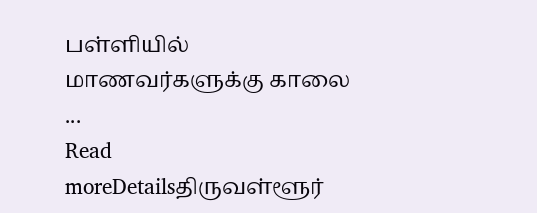பள்ளியில் மாணவர்களுக்கு காலை ...
Read moreDetailsதிருவள்ளூர்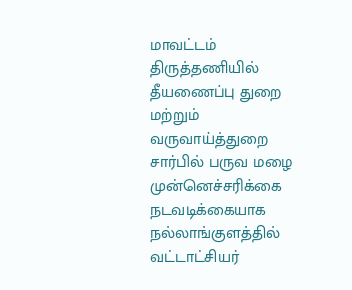மாவட்டம் திருத்தணியில் தீயணைப்பு துறை மற்றும் வருவாய்த்துறை சார்பில் பருவ மழை முன்னெச்சரிக்கை நடவடிக்கையாக நல்லாங்குளத்தில் வட்டாட்சியர்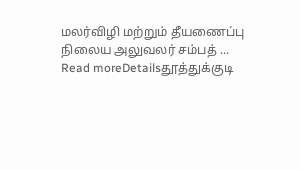மலர்விழி மற்றும் தீயணைப்பு நிலைய அலுவலர் சம்பத் ...
Read moreDetailsதூத்துக்குடி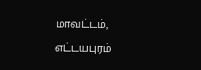மாவட்டம், எட்டயபுரம்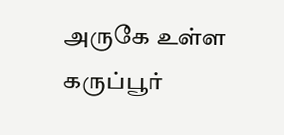அருகே உள்ள கருப்பூர்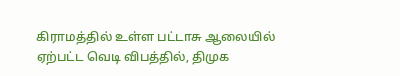கிராமத்தில் உள்ள பட்டாசு ஆலையில் ஏற்பட்ட வெடி விபத்தில், திமுக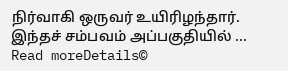நிர்வாகி ஒருவர் உயிரிழந்தார். இந்தச் சம்பவம் அப்பகுதியில் ...
Read moreDetails©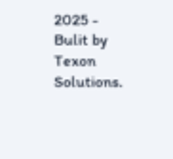2025 - Bulit by Texon Solutions.